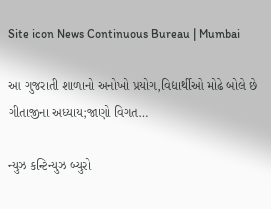Site icon News Continuous Bureau | Mumbai

આ ગુજરાતી શાળાનો અનોખો પ્રયોગ,વિદ્યાર્થીઓ મોઢે બોલે છે ગીતાજીના અધ્યાય;જાણો વિગત…

ન્યુઝ કન્ટિન્યુઝ બ્યુરો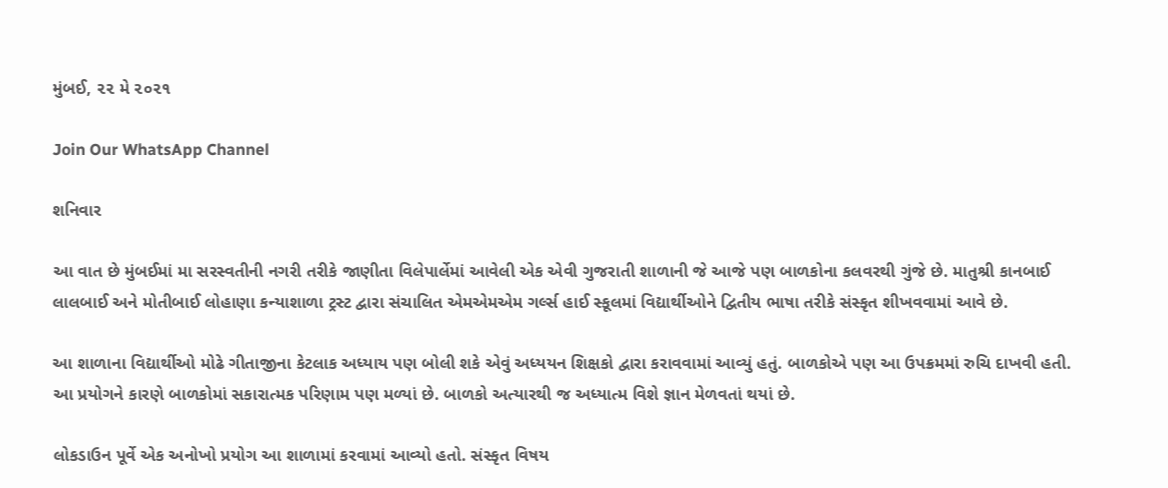મુંબઈ, ૨૨ મે ૨૦૨૧

Join Our WhatsApp Channel

શનિવાર

આ વાત છે મુંબઈમાં મા સરસ્વતીની નગરી તરીકે જાણીતા વિલેપાર્લેમાં આવેલી એક એવી ગુજરાતી શાળાની જે આજે પણ બાળકોના કલવરથી ગુંજે છે. માતુશ્રી કાનબાઈ લાલબાઈ અને મોતીબાઈ લોહાણા કન્યાશાળા ટ્રસ્ટ દ્વારા સંચાલિત એમએમએમ ગર્લ્સ હાઈ સ્કૂલમાં વિદ્યાર્થીઓને દ્વિતીય ભાષા તરીકે સંસ્કૃત શીખવવામાં આવે છે.

આ શાળાના વિદ્યાર્થીઓ મોઢે ગીતાજીના કેટલાક અધ્યાય પણ બોલી શકે એવું અધ્યયન શિક્ષકો દ્વારા કરાવવામાં આવ્યું હતું. બાળકોએ પણ આ ઉપક્રમમાં રુચિ દાખવી હતી. આ પ્રયોગને કારણે બાળકોમાં સકારાત્મક પરિણામ પણ મળ્યાં છે. બાળકો અત્યારથી જ અધ્યાત્મ વિશે જ્ઞાન મેળવતાં થયાં છે.

લોકડાઉન પૂર્વે એક અનોખો પ્રયોગ આ શાળામાં કરવામાં આવ્યો હતો. સંસ્કૃત વિષય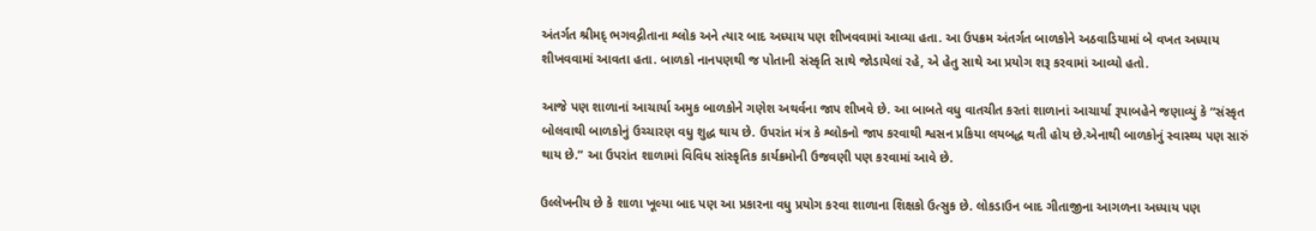અંતર્ગત શ્રીમદ્ ભગવદ્ગીતાના શ્લોક અને ત્યાર બાદ અધ્યાય પણ શીખવવામાં આવ્યા હતા. આ ઉપક્રમ અંતર્ગત બાળકોને અઠવાડિયામાં બે વખત અધ્યાય શીખવવામાં આવતા હતા. બાળકો નાનપણથી જ પોતાની સંસ્કૃતિ સાથે જોડાયેલાં રહે, એ હેતુ સાથે આ પ્રયોગ શરૂ કરવામાં આવ્યો હતો.

આજે પણ શાળાનાં આચાર્યા અમુક બાળકોને ગણેશ અથર્વના જાપ શીખવે છે. આ બાબતે વધુ વાતચીત કરતાં શાળાનાં આચાર્યા રૂપાબહેને જણાવ્યું કે “સંસ્કૃત બોલવાથી બાળકોનું ઉચ્ચારણ વધુ શુદ્ધ થાય છે. ઉપરાંત મંત્ર કે શ્લોકનો જાપ કરવાથી શ્વસન પ્રકિયા લયબદ્ધ થતી હોય છે.એનાથી બાળકોનું સ્વાસ્થ્ય પણ સારું થાય છે.” આ ઉપરાંત શાળામાં વિવિધ સાંસ્કૃતિક કાર્યક્રમોની ઉજવણી પણ કરવામાં આવે છે.

ઉલ્લેખનીય છે કે શાળા ખૂલ્યા બાદ પણ આ પ્રકારના વધુ પ્રયોગ કરવા શાળાના શિક્ષકો ઉત્સુક છે. લોકડાઉન બાદ ગીતાજીના આગળના અધ્યાય પણ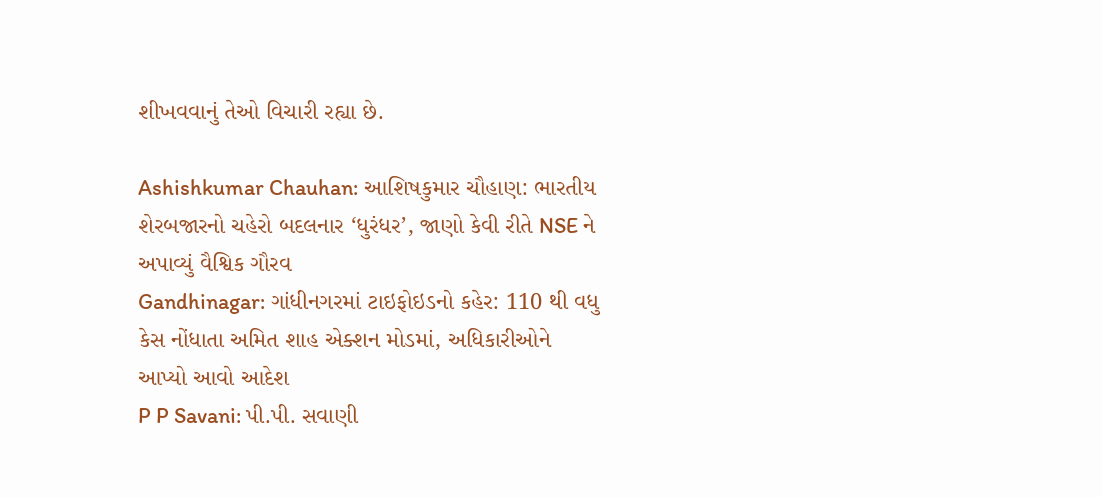શીખવવાનું તેઓ વિચારી રહ્યા છે.

Ashishkumar Chauhan: આશિષકુમાર ચૌહાણ: ભારતીય શેરબજારનો ચહેરો બદલનાર ‘ધુરંધર’, જાણો કેવી રીતે NSE ને અપાવ્યું વૈશ્વિક ગૌરવ
Gandhinagar: ગાંધીનગરમાં ટાઇફોઇડનો કહેર: 110 થી વધુ કેસ નોંધાતા અમિત શાહ એક્શન મોડમાં, અધિકારીઓને આપ્યો આવો આદેશ
P P Savani: પી.પી. સવાણી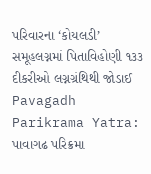પરિવારના ‘કોયલડી’ સમૂહલગ્નમાં પિતાવિહોણી ૧૩૩ દીકરીઓ લગ્નગ્રંથિથી જોડાઈ
Pavagadh Parikrama Yatra: પાવાગઢ પરિક્રમા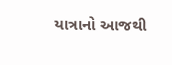યાત્રાનો આજથી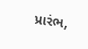પ્રારંભ,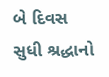બે દિવસ સુધી શ્રદ્ધાનો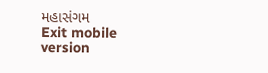મહાસંગમ
Exit mobile version